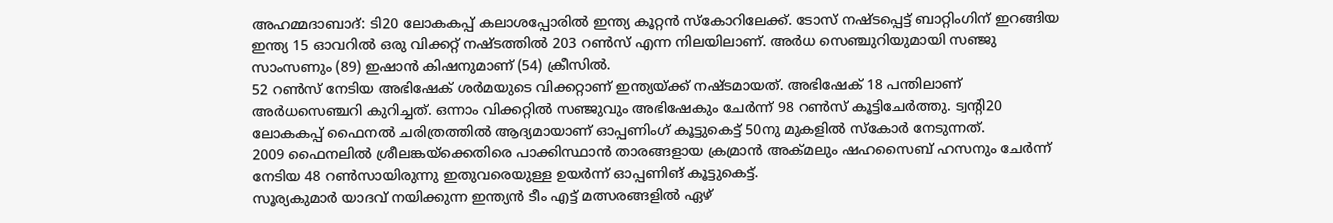അഹമ്മദാബാദ്: ടി20 ലോകകപ്പ് കലാശപ്പോരിൽ ഇന്ത്യ കൂറ്റൻ സ്കോറിലേക്ക്. ടോസ് നഷ്ടപ്പെട്ട് ബാറ്റിംഗിന് ഇറങ്ങിയ ഇന്ത്യ 15 ഓവറിൽ ഒരു വിക്കറ്റ് നഷ്ടത്തിൽ 203 റൺസ് എന്ന നിലയിലാണ്. അർധ സെഞ്ചുറിയുമായി സഞ്ജു സാംസണും (89) ഇഷാൻ കിഷനുമാണ് (54) ക്രീസിൽ.
52 റൺസ് നേടിയ അഭിഷേക് ശർമയുടെ വിക്കറ്റാണ് ഇന്ത്യയ്ക്ക് നഷ്ടമായത്. അഭിഷേക് 18 പന്തിലാണ് അർധസെഞ്ചറി കുറിച്ചത്. ഒന്നാം വിക്കറ്റിൽ സഞ്ജുവും അഭിഷേകും ചേർന്ന് 98 റൺസ് കൂട്ടിചേർത്തു. ട്വന്റി20 ലോകകപ്പ് ഫൈനൽ ചരിത്രത്തിൽ ആദ്യമായാണ് ഓപ്പണിംഗ് കൂട്ടുകെട്ട് 50നു മുകളിൽ സ്കോർ നേടുന്നത്.
2009 ഫൈനലിൽ ശ്രീലങ്കയ്ക്കെതിരെ പാക്കിസ്ഥാൻ താരങ്ങളായ ക്രമ്രാൻ അക്മലും ഷഹസൈബ് ഹസനും ചേർന്ന് നേടിയ 48 റൺസായിരുന്നു ഇതുവരെയുള്ള ഉയർന്ന് ഓപ്പണിങ് കൂട്ടുകെട്ട്.
സൂര്യകുമാർ യാദവ് നയിക്കുന്ന ഇന്ത്യൻ ടീം എട്ട് മത്സരങ്ങളിൽ ഏഴ്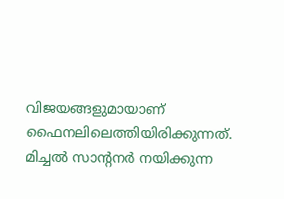വിജയങ്ങളുമായാണ് ഫൈനലിലെത്തിയിരിക്കുന്നത്. മിച്ചൽ സാന്റനർ നയിക്കുന്ന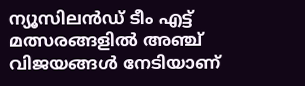ന്യൂസിലൻഡ് ടീം എട്ട് മത്സരങ്ങളിൽ അഞ്ച് വിജയങ്ങൾ നേടിയാണ്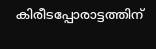കിരീടപ്പോരാട്ടത്തിന്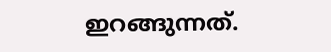ഇറങ്ങുന്നത്.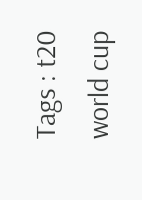Tags : t20 world cup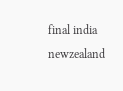final india newzealand